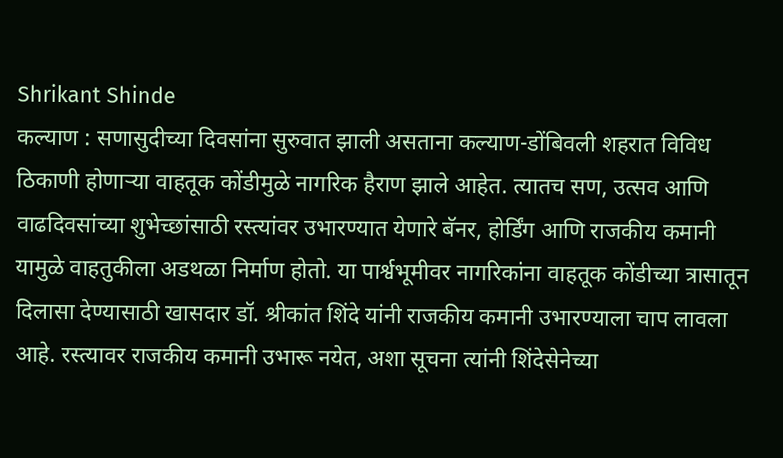Shrikant Shinde
कल्याण : सणासुदीच्या दिवसांना सुरुवात झाली असताना कल्याण-डोंबिवली शहरात विविध ठिकाणी होणाऱ्या वाहतूक कोंडीमुळे नागरिक हैराण झाले आहेत. त्यातच सण, उत्सव आणि वाढदिवसांच्या शुभेच्छांसाठी रस्त्यांवर उभारण्यात येणारे बॅनर, होर्डिंग आणि राजकीय कमानी यामुळे वाहतुकीला अडथळा निर्माण होतो. या पार्श्वभूमीवर नागरिकांना वाहतूक कोंडीच्या त्रासातून दिलासा देण्यासाठी खासदार डॉ. श्रीकांत शिंदे यांनी राजकीय कमानी उभारण्याला चाप लावला आहे. रस्त्यावर राजकीय कमानी उभारू नयेत, अशा सूचना त्यांनी शिंदेसेनेच्या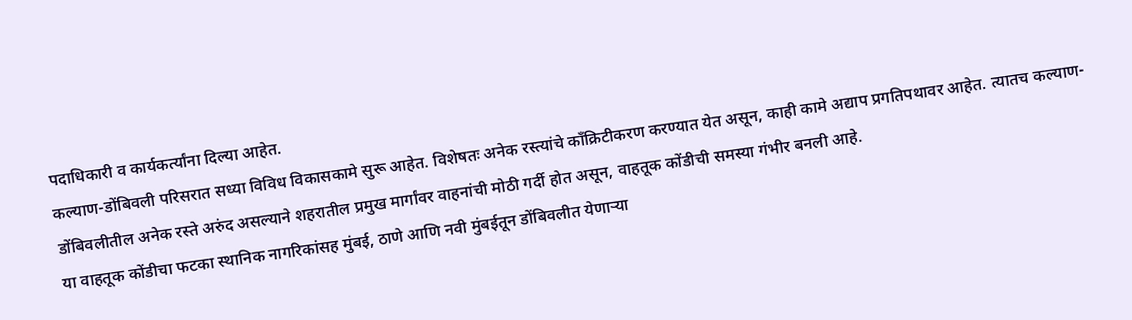पदाधिकारी व कार्यकर्त्यांना दिल्या आहेत.
कल्याण-डोंबिवली परिसरात सध्या विविध विकासकामे सुरू आहेत. विशेषतः अनेक रस्त्यांचे काँक्रिटीकरण करण्यात येत असून, काही कामे अद्याप प्रगतिपथावर आहेत. त्यातच कल्याण-डोंबिवलीतील अनेक रस्ते अरुंद असल्याने शहरातील प्रमुख मार्गांवर वाहनांची मोठी गर्दी होत असून, वाहतूक कोंडीची समस्या गंभीर बनली आहे.
या वाहतूक कोंडीचा फटका स्थानिक नागरिकांसह मुंबई, ठाणे आणि नवी मुंबईतून डोंबिवलीत येणाऱ्या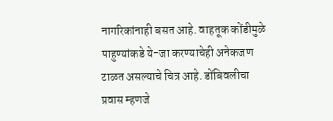नागरिकांनाही बसत आहे. वाहतूक कोंडीमुळे पाहुण्यांकडे ये-जा करण्याचेही अनेकजण टाळत असल्याचे चित्र आहे. डोंबिवलीचा प्रवास म्हणजे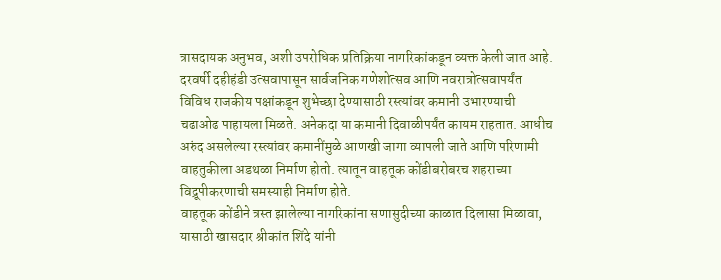त्रासदायक अनुभव, अशी उपरोधिक प्रतिक्रिया नागरिकांकडून व्यक्त केली जात आहे.
दरवर्षी दहीहंडी उत्सवापासून सार्वजनिक गणेशोत्सव आणि नवरात्रोत्सवापर्यंत विविध राजकीय पक्षांकडून शुभेच्छा देण्यासाठी रस्त्यांवर कमानी उभारण्याची चढाओढ पाहायला मिळते. अनेकदा या कमानी दिवाळीपर्यंत कायम राहतात. आधीच अरुंद असलेल्या रस्त्यांवर कमानींमुळे आणखी जागा व्यापली जाते आणि परिणामी वाहतुकीला अडथळा निर्माण होतो. त्यातून वाहतूक कोंडीबरोबरच शहराच्या विद्रूपीकरणाची समस्याही निर्माण होते.
वाहतूक कोंडीने त्रस्त झालेल्या नागरिकांना सणासुदीच्या काळात दिलासा मिळावा, यासाठी खासदार श्रीकांत शिंदे यांनी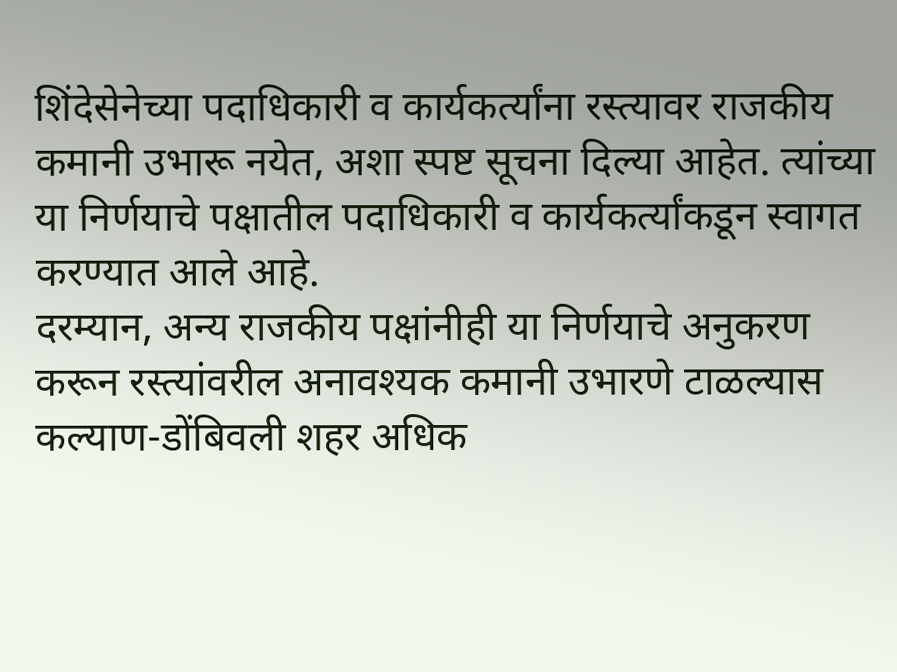शिंदेसेनेच्या पदाधिकारी व कार्यकर्त्यांना रस्त्यावर राजकीय कमानी उभारू नयेत, अशा स्पष्ट सूचना दिल्या आहेत. त्यांच्या या निर्णयाचे पक्षातील पदाधिकारी व कार्यकर्त्यांकडून स्वागत करण्यात आले आहे.
दरम्यान, अन्य राजकीय पक्षांनीही या निर्णयाचे अनुकरण करून रस्त्यांवरील अनावश्यक कमानी उभारणे टाळल्यास कल्याण-डोंबिवली शहर अधिक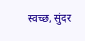स्वच्छ, सुंदर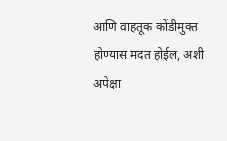आणि वाहतूक कोंडीमुक्त होण्यास मदत होईल, अशी अपेक्षा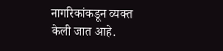नागरिकांकडून व्यक्त केली जात आहे.